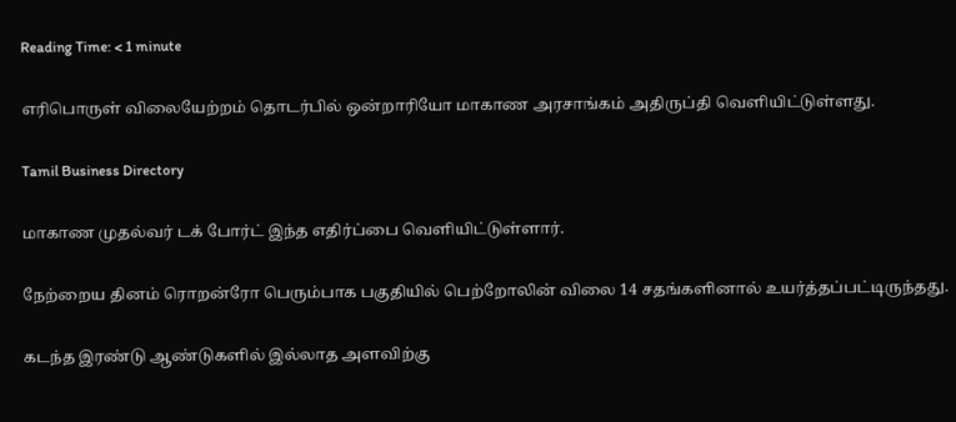Reading Time: < 1 minute

எரிபொருள் விலையேற்றம் தொடர்பில் ஒன்றாரியோ மாகாண அரசாங்கம் அதிருப்தி வெளியிட்டுள்ளது.

Tamil Business Directory

மாகாண முதல்வர் டக் போர்ட் இந்த எதிர்ப்பை வெளியிட்டுள்ளார்.

நேற்றைய தினம் ரொறன்ரோ பெரும்பாக பகுதியில் பெற்றோலின் விலை 14 சதங்களினால் உயர்த்தப்பட்டிருந்தது.

கடந்த இரண்டு ஆண்டுகளில் இல்லாத அளவிற்கு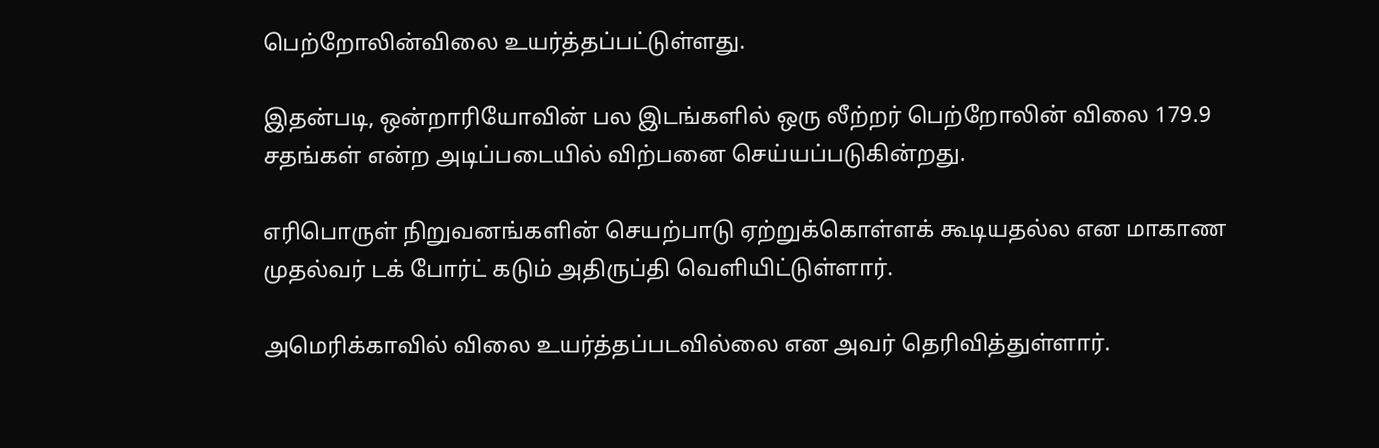பெற்றோலின்விலை உயர்த்தப்பட்டுள்ளது.

இதன்படி, ஒன்றாரியோவின் பல இடங்களில் ஒரு லீற்றர் பெற்றோலின் விலை 179.9 சதங்கள் என்ற அடிப்படையில் விற்பனை செய்யப்படுகின்றது.

எரிபொருள் நிறுவனங்களின் செயற்பாடு ஏற்றுக்கொள்ளக் கூடியதல்ல என மாகாண முதல்வர் டக் போர்ட் கடும் அதிருப்தி வெளியிட்டுள்ளார்.

அமெரிக்காவில் விலை உயர்த்தப்படவில்லை என அவர் தெரிவித்துள்ளார்.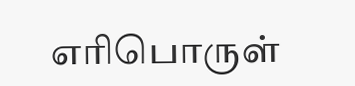எரிபொருள்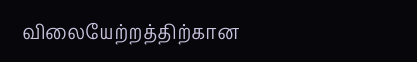விலையேற்றத்திற்கான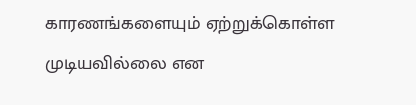காரணங்களையும் ஏற்றுக்கொள்ள முடியவில்லை என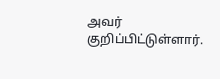அவர் குறிப்பிட்டுள்ளார்.